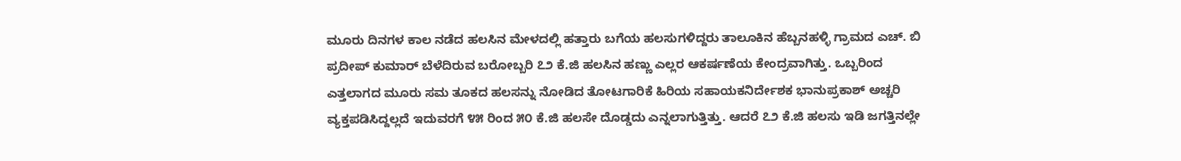ಮೂರು ದಿನಗಳ ಕಾಲ ನಡೆದ ಹಲಸಿನ ಮೇಳದಲ್ಲಿ ಹತ್ತಾರು ಬಗೆಯ ಹಲಸುಗಳಿದ್ದರು ತಾಲೂಕಿನ ಹೆಬ್ಬನಹಳ್ಳಿ ಗ್ರಾಮದ ಎಚ್. ಬಿ ಪ್ರದೀಪ್ ಕುಮಾರ್ ಬೆಳೆದಿರುವ ಬರೋಬ್ಬರಿ ೭೨ ಕೆ.ಜಿ ಹಲಸಿನ ಹಣ್ಣು ಎಲ್ಲರ ಆಕರ್ಷಣೆಯ ಕೇಂದ್ರವಾಗಿತ್ತು. ಒಬ್ಬರಿಂದ ಎತ್ತಲಾಗದ ಮೂರು ಸಮ ತೂಕದ ಹಲಸನ್ನು ನೋಡಿದ ತೋಟಗಾರಿಕೆ ಹಿರಿಯ ಸಹಾಯಕನಿರ್ದೇಶಕ ಭಾನುಪ್ರಕಾಶ್ ಅಚ್ಚರಿ ವ್ಯಕ್ತಪಡಿಸಿದ್ದಲ್ಲದೆ ಇದುವರಗೆ ೪೫ ರಿಂದ ೫೦ ಕೆ.ಜಿ ಹಲಸೇ ದೊಡ್ಡದು ಎನ್ನಲಾಗುತ್ತಿತ್ತು. ಆದರೆ ೭೨ ಕೆ.ಜಿ ಹಲಸು ಇಡಿ ಜಗತ್ತಿನಲ್ಲೇ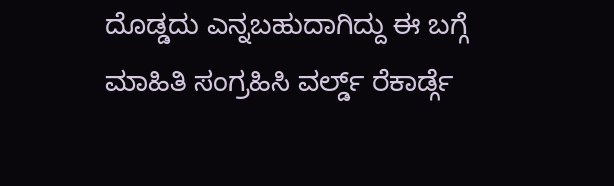ದೊಡ್ಡದು ಎನ್ನಬಹುದಾಗಿದ್ದು ಈ ಬಗ್ಗೆ ಮಾಹಿತಿ ಸಂಗ್ರಹಿಸಿ ವರ್ಲ್ಡ್ ರೆಕಾರ್ಡ್ಗೆ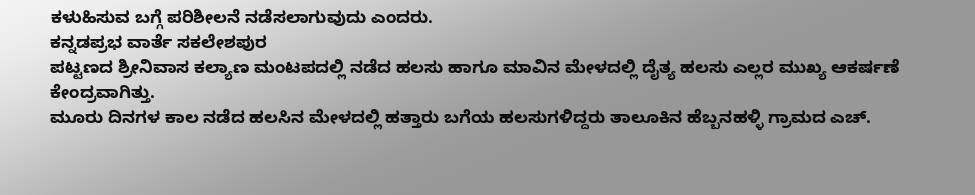ಕಳುಹಿಸುವ ಬಗ್ಗೆ ಪರಿಶೀಲನೆ ನಡೆಸಲಾಗುವುದು ಎಂದರು.
ಕನ್ನಡಪ್ರಭ ವಾರ್ತೆ ಸಕಲೇಶಪುರ
ಪಟ್ಟಣದ ಶ್ರೀನಿವಾಸ ಕಲ್ಯಾಣ ಮಂಟಪದಲ್ಲಿ ನಡೆದ ಹಲಸು ಹಾಗೂ ಮಾವಿನ ಮೇಳದಲ್ಲಿ ದೈತ್ಯ ಹಲಸು ಎಲ್ಲರ ಮುಖ್ಯ ಆಕರ್ಷಣೆ ಕೇಂದ್ರವಾಗಿತ್ತು.
ಮೂರು ದಿನಗಳ ಕಾಲ ನಡೆದ ಹಲಸಿನ ಮೇಳದಲ್ಲಿ ಹತ್ತಾರು ಬಗೆಯ ಹಲಸುಗಳಿದ್ದರು ತಾಲೂಕಿನ ಹೆಬ್ಬನಹಳ್ಳಿ ಗ್ರಾಮದ ಎಚ್.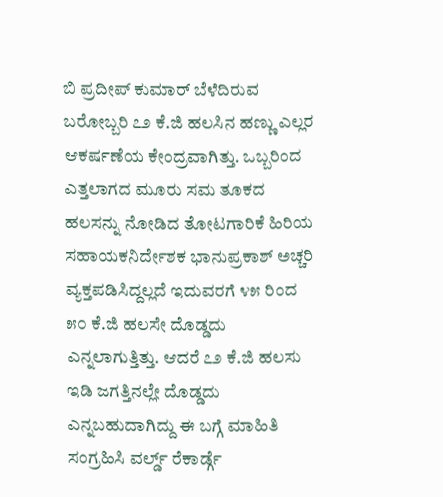ಬಿ ಪ್ರದೀಪ್ ಕುಮಾರ್ ಬೆಳೆದಿರುವ ಬರೋಬ್ಬರಿ ೭೨ ಕೆ.ಜಿ ಹಲಸಿನ ಹಣ್ಣು ಎಲ್ಲರ ಆಕರ್ಷಣೆಯ ಕೇಂದ್ರವಾಗಿತ್ತು. ಒಬ್ಬರಿಂದ ಎತ್ತಲಾಗದ ಮೂರು ಸಮ ತೂಕದ ಹಲಸನ್ನು ನೋಡಿದ ತೋಟಗಾರಿಕೆ ಹಿರಿಯ ಸಹಾಯಕನಿರ್ದೇಶಕ ಭಾನುಪ್ರಕಾಶ್ ಅಚ್ಚರಿ ವ್ಯಕ್ತಪಡಿಸಿದ್ದಲ್ಲದೆ ಇದುವರಗೆ ೪೫ ರಿಂದ ೫೦ ಕೆ.ಜಿ ಹಲಸೇ ದೊಡ್ಡದು ಎನ್ನಲಾಗುತ್ತಿತ್ತು. ಆದರೆ ೭೨ ಕೆ.ಜಿ ಹಲಸು ಇಡಿ ಜಗತ್ತಿನಲ್ಲೇ ದೊಡ್ಡದು ಎನ್ನಬಹುದಾಗಿದ್ದು ಈ ಬಗ್ಗೆ ಮಾಹಿತಿ ಸಂಗ್ರಹಿಸಿ ವರ್ಲ್ಡ್ ರೆಕಾರ್ಡ್ಗೆ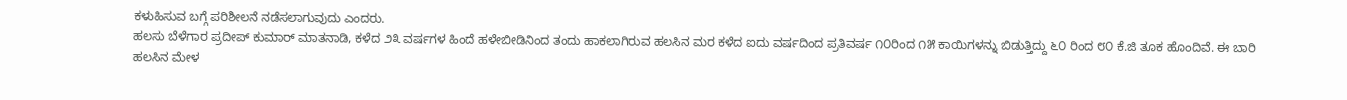ಕಳುಹಿಸುವ ಬಗ್ಗೆ ಪರಿಶೀಲನೆ ನಡೆಸಲಾಗುವುದು ಎಂದರು.
ಹಲಸು ಬೆಳೆಗಾರ ಪ್ರದೀಪ್ ಕುಮಾರ್ ಮಾತನಾಡಿ, ಕಳೆದ ೨೩ ವರ್ಷಗಳ ಹಿಂದೆ ಹಳೇಬೀಡಿನಿಂದ ತಂದು ಹಾಕಲಾಗಿರುವ ಹಲಸಿನ ಮರ ಕಳೆದ ಐದು ವರ್ಷದಿಂದ ಪ್ರತಿವರ್ಷ ೧೦ರಿಂದ ೧೫ ಕಾಯಿಗಳನ್ನು ಬಿಡುತ್ತಿದ್ದು ೬೦ ರಿಂದ ೮೦ ಕೆ.ಜಿ ತೂಕ ಹೊಂದಿವೆ. ಈ ಬಾರಿ ಹಲಸಿನ ಮೇಳ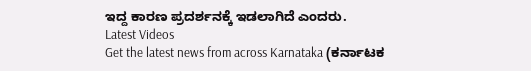ಇದ್ದ ಕಾರಣ ಪ್ರದರ್ಶನಕ್ಕೆ ಇಡಲಾಗಿದೆ ಎಂದರು.
Latest Videos
Get the latest news from across Karnataka (ಕರ್ನಾಟಕ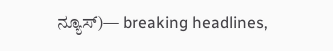ನ್ಯೂಸ್)— breaking headlines,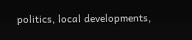politics, local developments,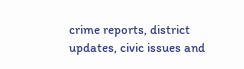crime reports, district updates, civic issues and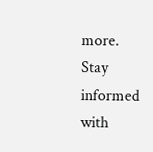more. Stay informed with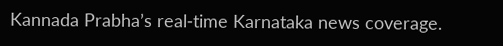Kannada Prabha’s real‑time Karnataka news coverage.